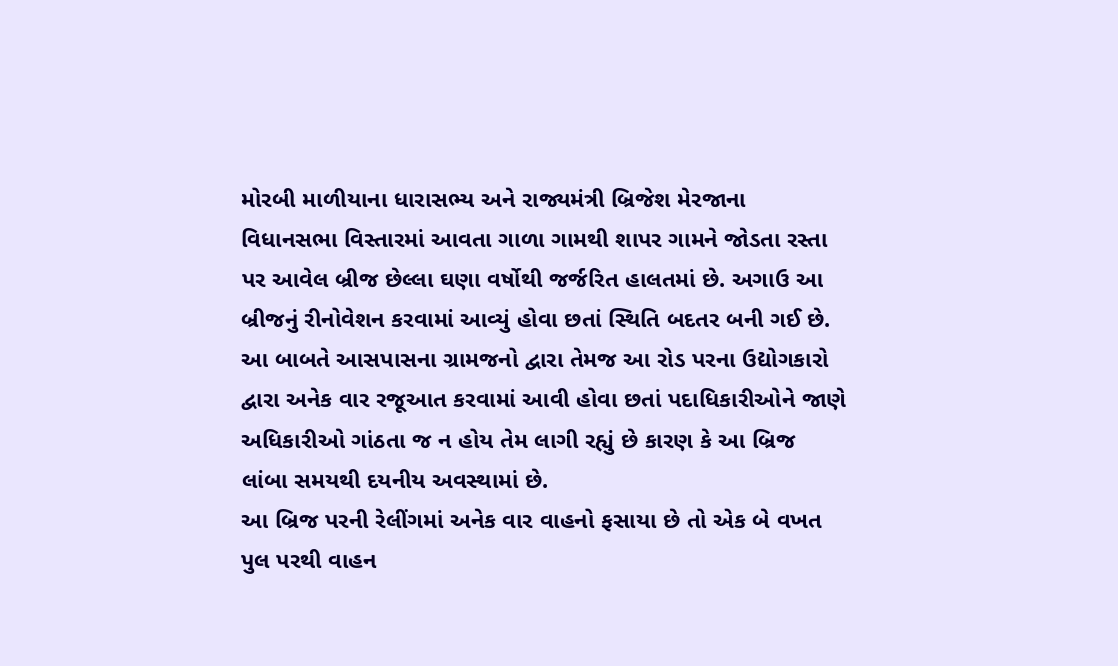મોરબી માળીયાના ધારાસભ્ય અને રાજ્યમંત્રી બ્રિજેશ મેરજાના વિધાનસભા વિસ્તારમાં આવતા ગાળા ગામથી શાપર ગામને જોડતા રસ્તા પર આવેલ બ્રીજ છેલ્લા ઘણા વર્ષોથી જર્જરિત હાલતમાં છે. અગાઉ આ બ્રીજનું રીનોવેશન કરવામાં આવ્યું હોવા છતાં સ્થિતિ બદતર બની ગઈ છે. આ બાબતે આસપાસના ગ્રામજનો દ્વારા તેમજ આ રોડ પરના ઉદ્યોગકારો દ્વારા અનેક વાર રજૂઆત કરવામાં આવી હોવા છતાં પદાધિકારીઓને જાણે અધિકારીઓ ગાંઠતા જ ન હોય તેમ લાગી રહ્યું છે કારણ કે આ બ્રિજ લાંબા સમયથી દયનીય અવસ્થામાં છે.
આ બ્રિજ પરની રેલીંગમાં અનેક વાર વાહનો ફસાયા છે તો એક બે વખત પુલ પરથી વાહન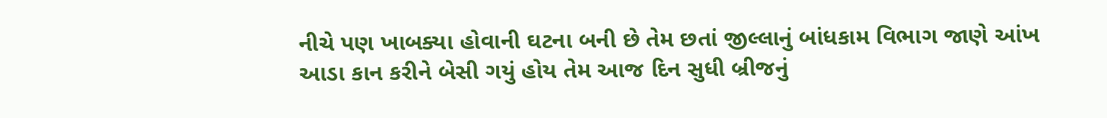નીચે પણ ખાબક્યા હોવાની ઘટના બની છે તેમ છતાં જીલ્લાનું બાંધકામ વિભાગ જાણે આંખ આડા કાન કરીને બેસી ગયું હોય તેમ આજ દિન સુધી બ્રીજનું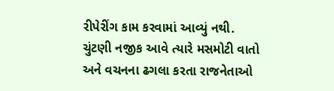રીપેરીંગ કામ કરવામાં આવ્યું નથી. ચુંટણી નજીક આવે ત્યારે મસમોટી વાતો અને વચનના ઢગલા કરતા રાજનેતાઓ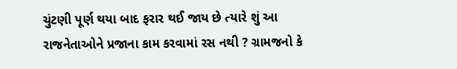ચુંટણી પૂર્ણ થયા બાદ ફરાર થઈ જાય છે ત્યારે શું આ રાજનેતાઓને પ્રજાના કામ કરવામાં રસ નથી ? ગ્રામજનો કે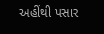અહીંથી પસાર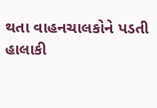થતા વાહનચાલકોને પડતી હાલાકી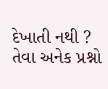દેખાતી નથી ? તેવા અનેક પ્રશ્નો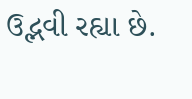ઉદ્ભવી રહ્યા છે.